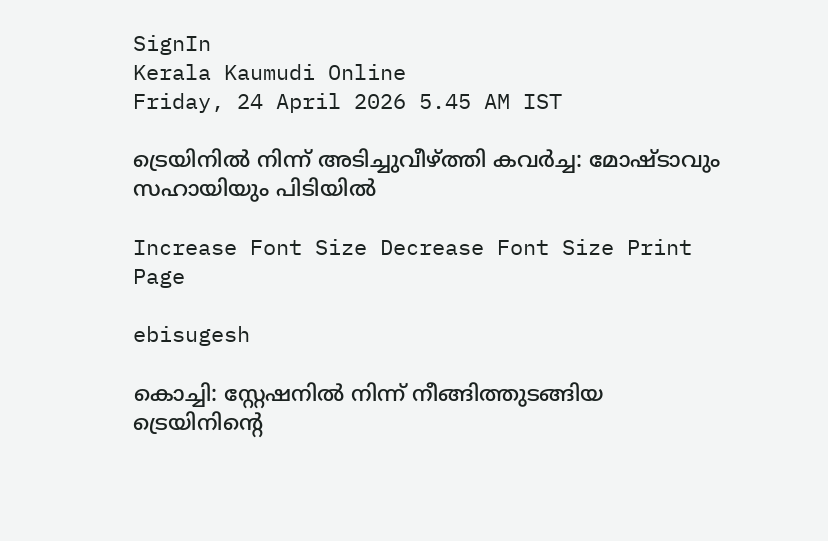SignIn
Kerala Kaumudi Online
Friday, 24 April 2026 5.45 AM IST

ട്രെയിനിൽ നിന്ന് അടിച്ചുവീഴ്‌ത്തി കവർച്ച: മോഷ്ടാവും സഹായിയും പിടിയിൽ

Increase Font Size Decrease Font Size Print Page

ebisugesh

കൊച്ചി: സ്റ്റേഷനിൽ നിന്ന് നീങ്ങിത്തുടങ്ങിയ ട്രെയിനിന്റെ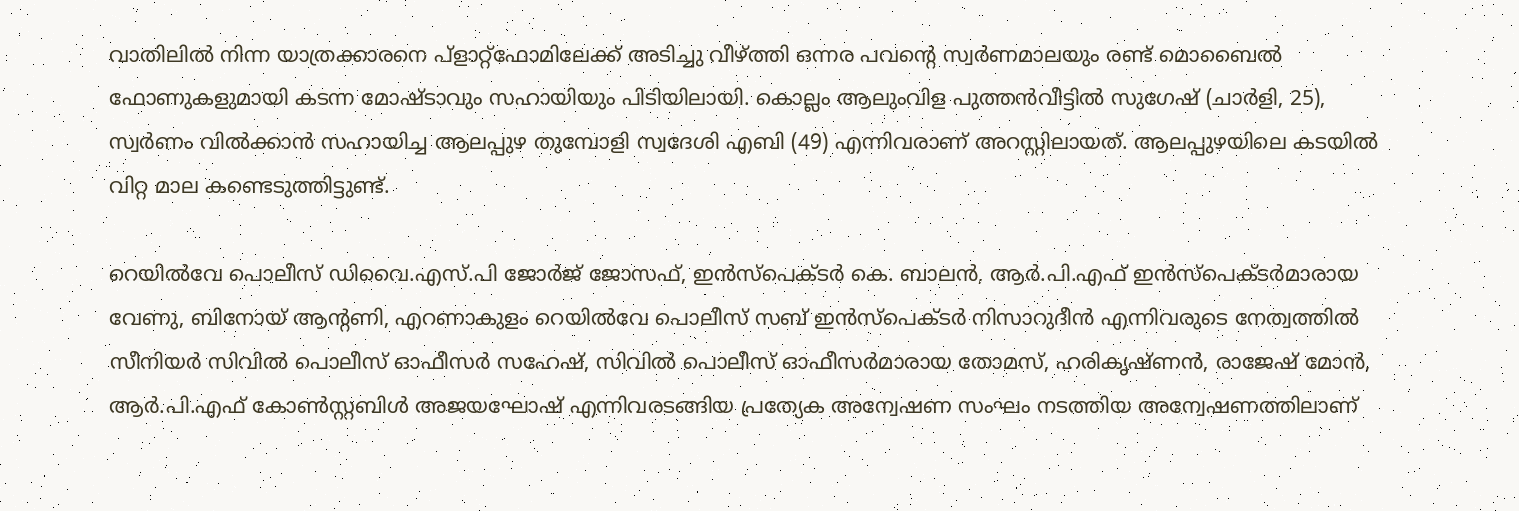വാതിലിൽ നിന്ന യാത്രക്കാരനെ പ്ളാറ്റ്ഫോമിലേക്ക് അടിച്ചു വീഴ്‌ത്തി ഒന്നര പവന്റെ സ്വർണമാലയും രണ്ട് മൊബൈൽ ഫോണുകളുമായി കടന്ന മോഷ്ടാവും സഹായിയും പിടിയിലായി. കൊല്ലം ആലുംവിള പുത്തൻവീട്ടിൽ സുഗേഷ് (ചാർളി, 25), സ്വർണം വിൽക്കാൻ സഹായിച്ച ആലപ്പുഴ തുമ്പോളി സ്വദേശി എബി (49) എന്നിവരാണ് അറസ്റ്റിലായത്. ആലപ്പുഴയിലെ കടയിൽ വിറ്റ മാല കണ്ടെടുത്തിട്ടുണ്ട്.

റെയിൽവേ പൊലീസ് ഡിവൈ.എസ്.പി ജോർജ് ജോസഫ്, ഇൻസ്പെക്ടർ കെ. ബാലൻ, ആർ.പി.എഫ് ഇൻസ്‌പെക്ടർമാരായ വേണു, ബിനോയ്‌ ആന്റണി, എറണാകുളം റെയിൽവേ പൊലീസ് സബ് ഇൻസ്‌പെക്ടർ നിസാറുദീൻ എന്നിവരുടെ നേത്വത്തിൽ സീനിയർ സിവിൽ പൊലീസ് ഓഫീസർ സഹേഷ്, സിവിൽ പൊലീസ് ഓഫീസർമാരായ തോമസ്, ഹരികൃഷ്ണൻ, രാജേഷ് മോൻ, ആർ.പി.എഫ് കോൺസ്റ്റബിൾ അജയഘോഷ് എന്നിവരടങ്ങിയ പ്രത്യേക അന്വേഷണ സംഘം നടത്തിയ അന്വേഷണത്തിലാണ്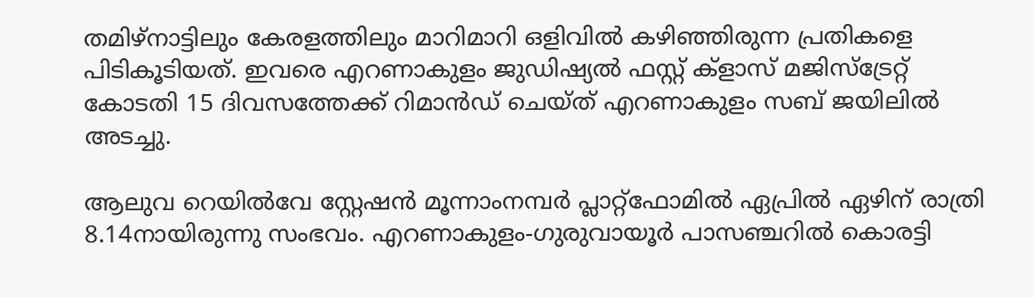തമിഴ്നാട്ടിലും കേരളത്തിലും മാറിമാറി ഒളിവിൽ കഴിഞ്ഞിരുന്ന പ്രതികളെ പിടികൂടിയത്. ഇവരെ എറണാകുളം ജുഡിഷ്യൽ ഫസ്റ്റ് ക്ളാസ് മജിസ്ട്രേറ്റ് കോടതി 15 ദിവസത്തേക്ക് റിമാൻഡ് ചെയ്ത് എറണാകുളം സബ് ജയിലിൽ അടച്ചു.

ആലുവ റെയിൽവേ സ്റ്റേഷൻ മൂന്നാംനമ്പർ പ്ലാറ്റ്ഫോമിൽ ഏപ്രിൽ ഏഴിന് രാത്രി 8.14നായിരുന്നു സംഭവം. എറണാകുളം-ഗുരുവായൂർ പാസഞ്ചറിൽ കൊരട്ടി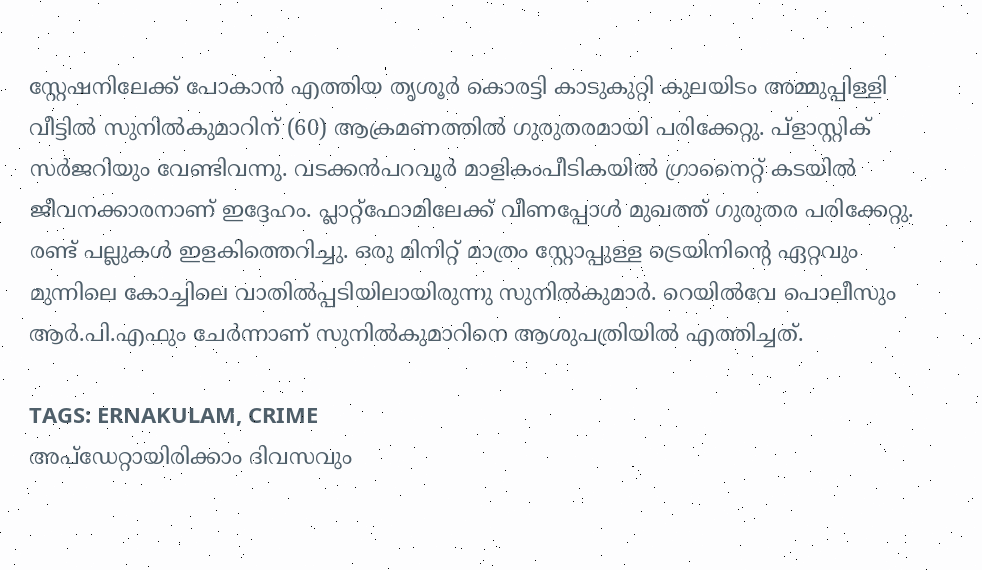സ്റ്റേഷനിലേക്ക് പോകാൻ എത്തിയ തൃശൂ‌ർ കൊരട്ടി കാടുകുറ്റി കുലയിടം അമ്മുപ്പിള്ളി വീട്ടിൽ സുനിൽകുമാ‍റിന് (60) ആക്രമണത്തിൽ ഗുരുതരമായി പരിക്കേറ്റു. പ്ളാസ്റ്റിക് സർജറിയും വേണ്ടിവന്നു. വടക്കൻപറവൂർ മാളികംപീടികയിൽ ഗ്രാനൈറ്റ് കടയിൽ ജീവനക്കാരനാണ് ഇദ്ദേഹം. പ്ലാറ്റ്ഫോമിലേക്ക് വീണപ്പോൾ മുഖത്ത് ഗുരുതര പരിക്കേറ്റു. രണ്ട് പല്ലുകൾ ഇളകിത്തെറിച്ചു. ഒരു മിനിറ്റ് മാത്രം സ്റ്റോപ്പുള്ള ട്രെയിനിന്റെ ഏറ്റവും മുന്നിലെ കോച്ചിലെ വാതിൽപ്പടിയിലായിരുന്നു സുനിൽകുമാർ. റെയിൽവേ പൊലീസും ആർ.പി.എഫും ചേ‌‌‌ർന്നാണ് സുനിൽകുമാറിനെ ആശുപത്രിയിൽ എത്തിച്ചത്.

TAGS: ERNAKULAM, CRIME
അപ്ഡേറ്റായിരിക്കാം ദിവസവും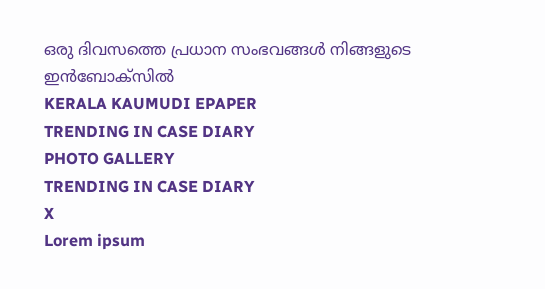ഒരു ദിവസത്തെ പ്രധാന സംഭവങ്ങൾ നിങ്ങളുടെ ഇൻബോക്സിൽ
KERALA KAUMUDI EPAPER
TRENDING IN CASE DIARY
PHOTO GALLERY
TRENDING IN CASE DIARY
X
Lorem ipsum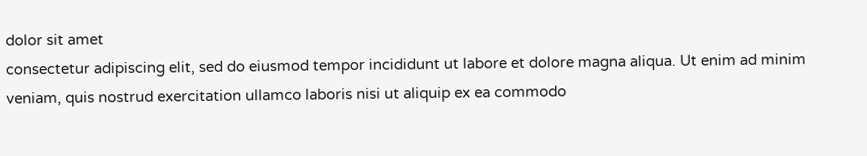dolor sit amet
consectetur adipiscing elit, sed do eiusmod tempor incididunt ut labore et dolore magna aliqua. Ut enim ad minim veniam, quis nostrud exercitation ullamco laboris nisi ut aliquip ex ea commodo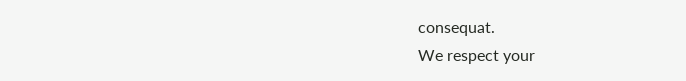consequat.
We respect your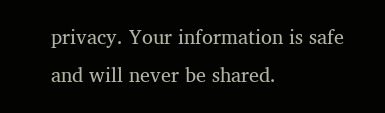privacy. Your information is safe and will never be shared.